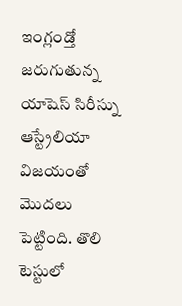ఇంగ్లండ్తో జరుగుతున్న యాషెస్ సిరీస్ను ఆస్ట్రేలియా విజయంతో మొదలు పెట్టింది. తొలి టెస్టులో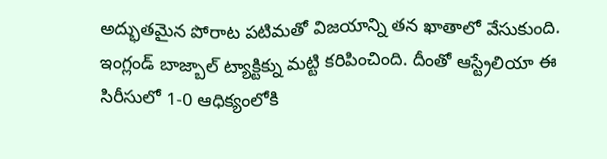అద్భుతమైన పోరాట పటిమతో విజయాన్ని తన ఖాతాలో వేసుకుంది. ఇంగ్లండ్ బాజ్బాల్ ట్యాక్టిక్ను మట్టి కరిపించింది. దీంతో ఆస్ట్రేలియా ఈ సిరీసులో 1-0 ఆధిక్యంలోకి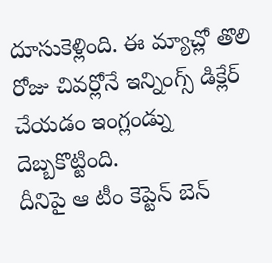దూసుకెళ్లింది. ఈ మ్యాచ్లో తొలి రోజు చివర్లోనే ఇన్నింగ్స్ డిక్లేర్ చేయడం ఇంగ్లండ్ను దెబ్బకొట్టింది.
దీనిపై ఆ టీం కెప్టెన్ బెన్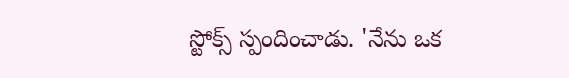స్టోక్స్ స్పందించాడు. 'నేను ఒక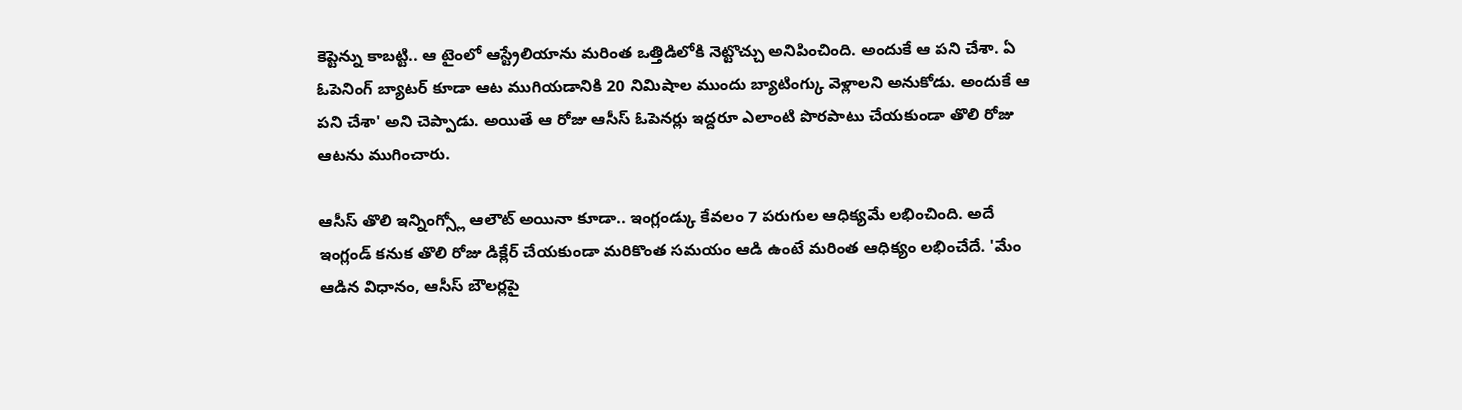కెప్టెన్ను కాబట్టి.. ఆ టైంలో ఆస్ట్రేలియాను మరింత ఒత్తిడిలోకి నెట్టొచ్చు అనిపించింది. అందుకే ఆ పని చేశా. ఏ ఓపెనింగ్ బ్యాటర్ కూడా ఆట ముగియడానికి 20 నిమిషాల ముందు బ్యాటింగ్కు వెళ్లాలని అనుకోడు. అందుకే ఆ పని చేశా' అని చెప్పాడు. అయితే ఆ రోజు ఆసీస్ ఓపెనర్లు ఇద్దరూ ఎలాంటి పొరపాటు చేయకుండా తొలి రోజు ఆటను ముగించారు.

ఆసీస్ తొలి ఇన్నింగ్స్లో ఆలౌట్ అయినా కూడా.. ఇంగ్లండ్కు కేవలం 7 పరుగుల ఆధిక్యమే లభించింది. అదే ఇంగ్లండ్ కనుక తొలి రోజు డిక్లేర్ చేయకుండా మరికొంత సమయం ఆడి ఉంటే మరింత ఆధిక్యం లభించేదే. 'మేం ఆడిన విధానం, ఆసీస్ బౌలర్లపై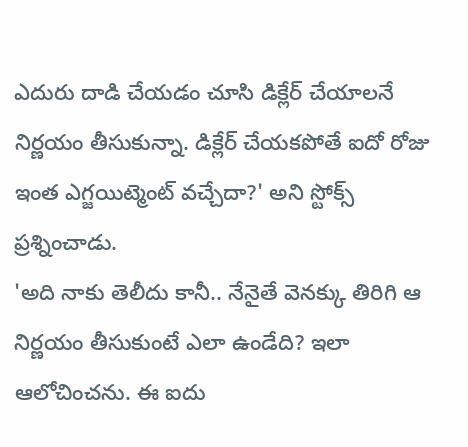ఎదురు దాడి చేయడం చూసి డిక్లేర్ చేయాలనే నిర్ణయం తీసుకున్నా. డిక్లేర్ చేయకపోతే ఐదో రోజు ఇంత ఎగ్జయిట్మెంట్ వచ్చేదా?' అని స్టోక్స్ ప్రశ్నించాడు.
'అది నాకు తెలీదు కానీ.. నేనైతే వెనక్కు తిరిగి ఆ నిర్ణయం తీసుకుంటే ఎలా ఉండేది? ఇలా ఆలోచించను. ఈ ఐదు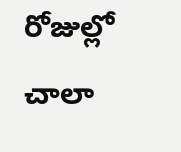రోజుల్లో చాలా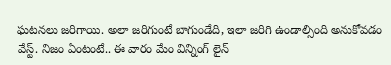ఘటనలు జరిగాయి. అలా జరిగుంటే బాగుండేది, ఇలా జరిగి ఉండాల్సింది అనుకోవడం వేస్ట్. నిజం ఏంటంటే.. ఈ వారం మేం విన్నింగ్ లైన్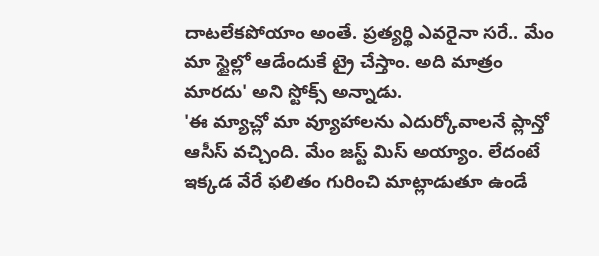దాటలేకపోయాం అంతే. ప్రత్యర్థి ఎవరైనా సరే.. మేం మా స్టైల్లో ఆడేందుకే ట్రై చేస్తాం. అది మాత్రం మారదు' అని స్టోక్స్ అన్నాడు.
'ఈ మ్యాచ్లో మా వ్యూహాలను ఎదుర్కోవాలనే ప్లాన్తో ఆసీస్ వచ్చింది. మేం జస్ట్ మిస్ అయ్యాం. లేదంటే ఇక్కడ వేరే ఫలితం గురించి మాట్లాడుతూ ఉండే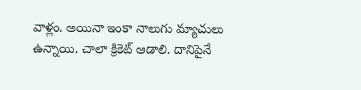వాళ్లం. అయినా ఇంకా నాలుగు మ్యాచులు ఉన్నాయి. చాలా క్రికెట్ ఆడాలి. దానిపైనే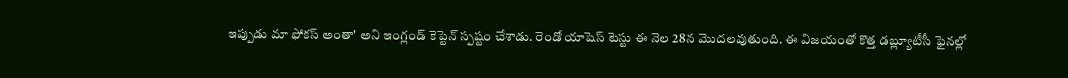ఇప్పుడు మా ఫోకస్ అంతా' అని ఇంగ్లండ్ కెప్టెన్ స్పష్టం చేశాడు. రెండో యాషెస్ టెస్టు ఈ నెల 28న మొదలవుతుంది. ఈ విజయంతో కొత్త డబ్ల్యూటీసీ ఫైనల్లో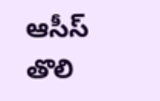ఆసీస్ తొలి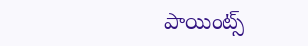పాయింట్స్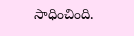సాధించింది.